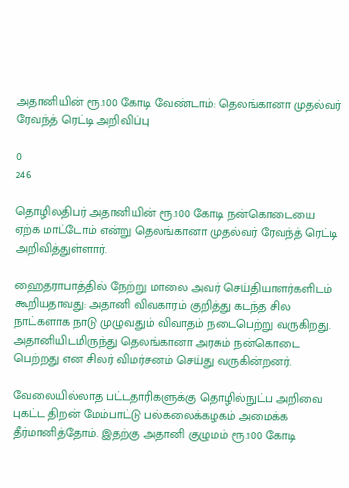அதானியின் ரூ.100 கோடி வேண்டாம்: தெலங்கானா முதல்வர் ரேவந்த் ரெட்டி அறிவிப்பு

0
246

தொழிலதிபர் அதானியின் ரூ.100 கோடி நன்கொடையை ஏற்க மாட்டோம் என்று தெலங்கானா முதல்வர் ரேவந்த் ரெட்டி அறிவித்துள்ளார்.

ஹைதராபாத்தில் நேற்று மாலை அவர் செய்தியாளர்களிடம் கூறியதாவது: அதானி விவகாரம் குறித்து கடந்த சில நாட்களாக நாடு முழுவதும் விவாதம் நடைபெற்று வருகிறது. அதானியிடமிருந்து தெலங்கானா அரசும் நன்கொடை பெற்றது என சிலர் விமர்சனம் செய்து வருகின்றனர்.

வேலையில்லாத பட்டதாரிகளுக்கு தொழில்நுட்ப அறிவை புகட்ட திறன் மேம்பாட்டு பல்கலைக்கழகம் அமைக்க தீர்மானித்தோம். இதற்கு அதானி குழுமம் ரூ.100 கோடி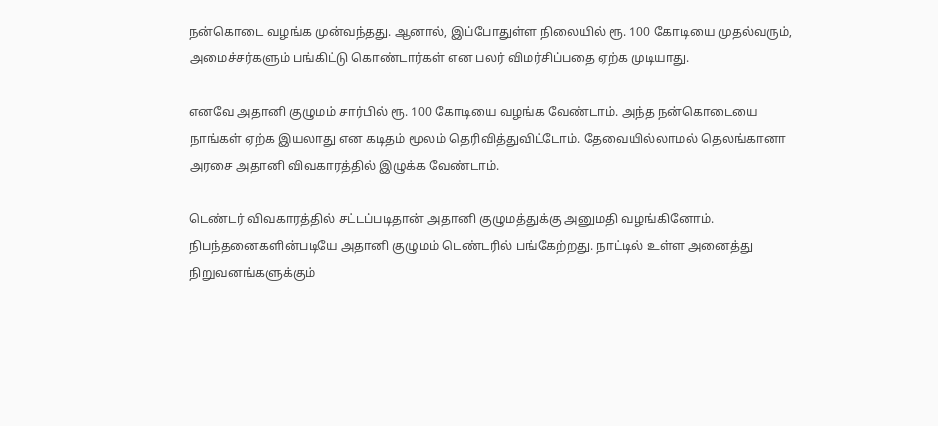நன்கொடை வழங்க முன்வந்தது. ஆனால், இப்போதுள்ள நிலையில் ரூ. 100 கோடியை முதல்வரும், அமைச்சர்களும் பங்கிட்டு கொண்டார்கள் என பலர் விமர்சிப்பதை ஏற்க முடியாது.

எனவே அதானி குழுமம் சார்பில் ரூ. 100 கோடியை வழங்க வேண்டாம். அந்த நன்கொடையை நாங்கள் ஏற்க இயலாது என கடிதம் மூலம் தெரிவித்துவிட்டோம். தேவையில்லாமல் தெலங்கானா அரசை அதானி விவகாரத்தில் இழுக்க வேண்டாம்.

டெண்டர் விவகாரத்தில் சட்டப்படிதான் அதானி குழுமத்துக்கு அனுமதி வழங்கினோம். நிபந்தனைகளின்படியே அதானி குழுமம் டெண்டரில் பங்கேற்றது. நாட்டில் உள்ள அனைத்து நிறுவனங்களுக்கும்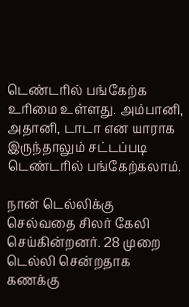டெண்டரில் பங்கேற்க உரிமை உள்ளது. அம்பானி, அதானி, டாடா என யாராக இருந்தாலும் சட்டப்படி டெண்டரில் பங்கேற்கலாம்.

நான் டெல்லிக்கு செல்வதை சிலர் கேலி செய்கின்றனர். 28 முறை டெல்லி சென்றதாக கணக்கு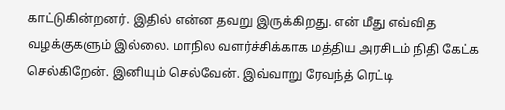காட்டுகின்றனர். இதில் என்ன தவறு இருக்கிறது. என் மீது எவ்வித வழக்குகளும் இல்லை. மாநில வளர்ச்சிக்காக மத்திய அரசிடம் நிதி கேட்க செல்கிறேன். இனியும் செல்வேன். இவ்வாறு ரேவந்த் ரெட்டி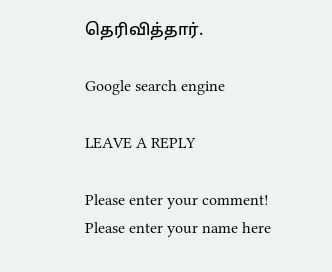தெரிவித்தார்.

Google search engine

LEAVE A REPLY

Please enter your comment!
Please enter your name here